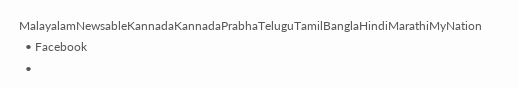MalayalamNewsableKannadaKannadaPrabhaTeluguTamilBanglaHindiMarathiMyNation
  • Facebook
  •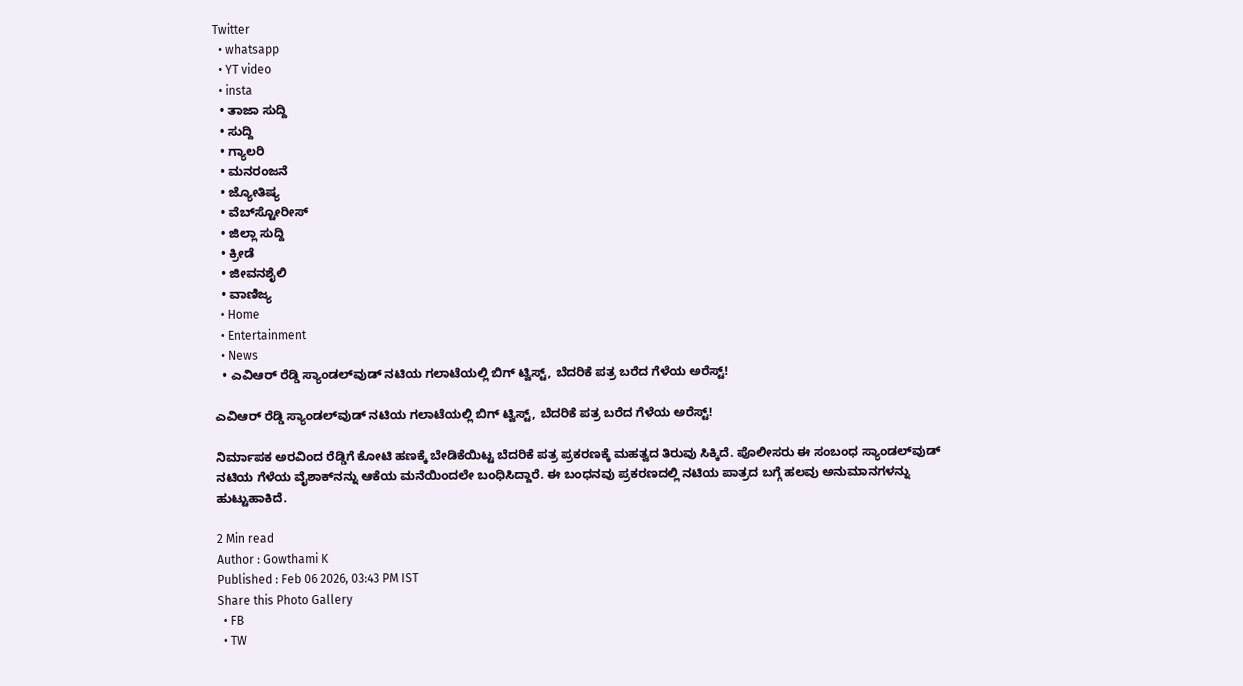Twitter
  • whatsapp
  • YT video
  • insta
  • ತಾಜಾ ಸುದ್ದಿ
  • ಸುದ್ದಿ
  • ಗ್ಯಾಲರಿ
  • ಮನರಂಜನೆ
  • ಜ್ಯೋತಿಷ್ಯ
  • ವೆಬ್‌ಸ್ಟೋರೀಸ್
  • ಜಿಲ್ಲಾ ಸುದ್ದಿ
  • ಕ್ರೀಡೆ
  • ಜೀವನಶೈಲಿ
  • ವಾಣಿಜ್ಯ
  • Home
  • Entertainment
  • News
  • ಎವಿಆರ್ ರೆಡ್ಡಿ ಸ್ಯಾಂಡಲ್‌ವುಡ್‌ ನಟಿಯ ಗಲಾಟೆಯಲ್ಲಿ ಬಿಗ್ ಟ್ವಿಸ್ಟ್, ಬೆದರಿಕೆ ಪತ್ರ ಬರೆದ ಗೆಳೆಯ ಅರೆಸ್ಟ್!

ಎವಿಆರ್ ರೆಡ್ಡಿ ಸ್ಯಾಂಡಲ್‌ವುಡ್‌ ನಟಿಯ ಗಲಾಟೆಯಲ್ಲಿ ಬಿಗ್ ಟ್ವಿಸ್ಟ್, ಬೆದರಿಕೆ ಪತ್ರ ಬರೆದ ಗೆಳೆಯ ಅರೆಸ್ಟ್!

ನಿರ್ಮಾಪಕ ಅರವಿಂದ ರೆಡ್ಡಿಗೆ ಕೋಟಿ ಹಣಕ್ಕೆ ಬೇಡಿಕೆಯಿಟ್ಟ ಬೆದರಿಕೆ ಪತ್ರ ಪ್ರಕರಣಕ್ಕೆ ಮಹತ್ವದ ತಿರುವು ಸಿಕ್ಕಿದೆ. ಪೊಲೀಸರು ಈ ಸಂಬಂಧ ಸ್ಯಾಂಡಲ್‌ವುಡ್ ನಟಿಯ ಗೆಳೆಯ ವೈಶಾಕ್‌ನನ್ನು ಆಕೆಯ ಮನೆಯಿಂದಲೇ ಬಂಧಿಸಿದ್ದಾರೆ. ಈ ಬಂಧನವು ಪ್ರಕರಣದಲ್ಲಿ ನಟಿಯ ಪಾತ್ರದ ಬಗ್ಗೆ ಹಲವು ಅನುಮಾನಗಳನ್ನು ಹುಟ್ಟುಹಾಕಿದೆ.

2 Min read
Author : Gowthami K
Published : Feb 06 2026, 03:43 PM IST
Share this Photo Gallery
  • FB
  • TW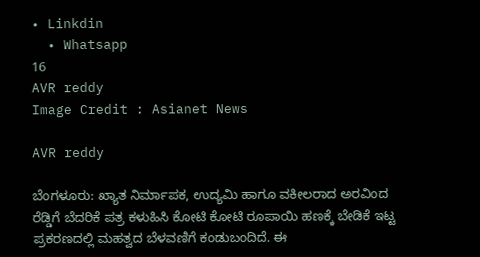• Linkdin
  • Whatsapp
16
AVR reddy
Image Credit : Asianet News

AVR reddy

ಬೆಂಗಳೂರು: ಖ್ಯಾತ ನಿರ್ಮಾಪಕ, ಉದ್ಯಮಿ ಹಾಗೂ ವಕೀಲರಾದ ಅರವಿಂದ ರೆಡ್ಡಿಗೆ ಬೆದರಿಕೆ ಪತ್ರ ಕಳುಹಿಸಿ ಕೋಟಿ ಕೋಟಿ ರೂಪಾಯಿ ಹಣಕ್ಕೆ ಬೇಡಿಕೆ ಇಟ್ಟ ಪ್ರಕರಣದಲ್ಲಿ ಮಹತ್ವದ ಬೆಳವಣಿಗೆ ಕಂಡುಬಂದಿದೆ. ಈ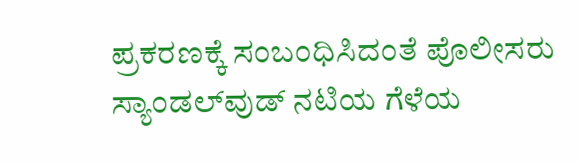ಪ್ರಕರಣಕ್ಕೆ ಸಂಬಂಧಿಸಿದಂತೆ ಪೊಲೀಸರು ಸ್ಯಾಂಡಲ್‌ವುಡ್‌ ನಟಿಯ ಗೆಳೆಯ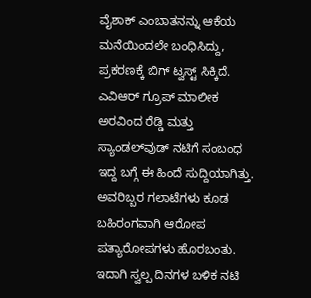ವೈಶಾಕ್ ಎಂಬಾತನನ್ನು ಆಕೆಯ ಮನೆಯಿಂದಲೇ ಬಂಧಿಸಿದ್ದು, ಪ್ರಕರಣಕ್ಕೆ ಬಿಗ್ ಟ್ವಸ್ಟ್ ಸಿಕ್ಕಿದೆ. ಎವಿಆರ್ ಗ್ರೂಪ್ ಮಾಲೀಕ ಅರವಿಂದ ರೆಡ್ಡಿ ಮತ್ತು ಸ್ಯಾಂಡಲ್‌ವುಡ್‌ ನಟಿಗೆ ಸಂಬಂಧ ಇದ್ದ ಬಗ್ಗೆ ಈ ಹಿಂದೆ ಸುದ್ದಿಯಾಗಿತ್ತು. ಅವರಿಬ್ಬರ ಗಲಾಟೆಗಳು ಕೂಡ ಬಹಿರಂಗವಾಗಿ ಆರೋಪ ಪತ್ಯಾರೋಪಗಳು ಹೊರಬಂತು. ಇದಾಗಿ ಸ್ವಲ್ಪ ದಿನಗಳ ಬಳಿಕ ನಟಿ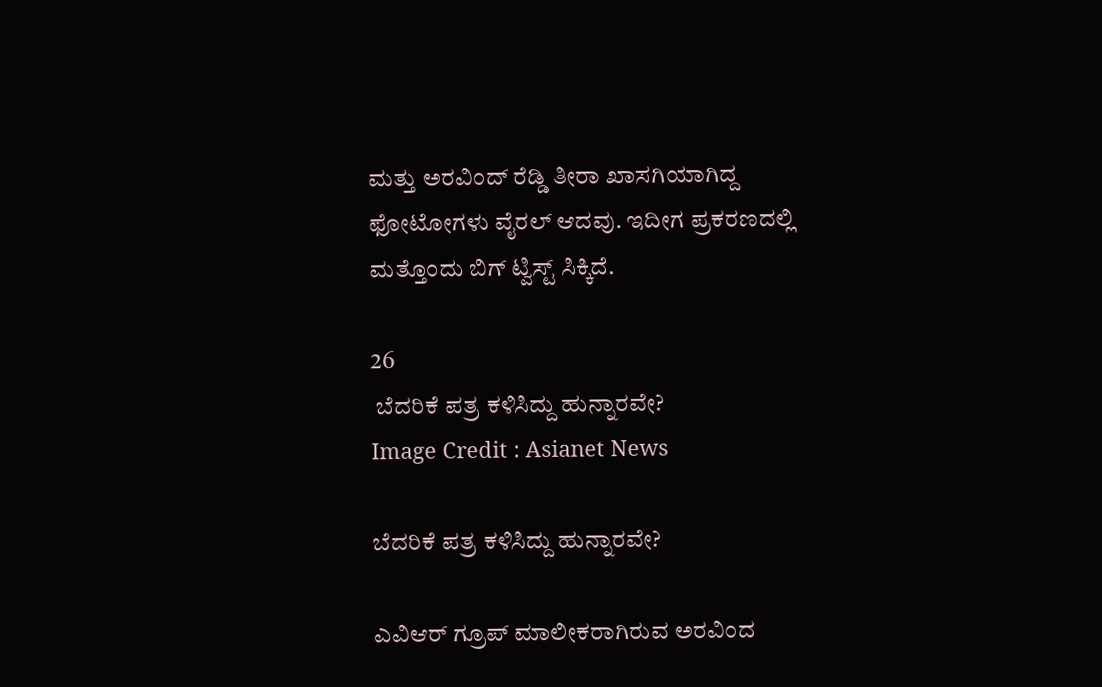ಮತ್ತು ಅರವಿಂದ್ ರೆಡ್ಡಿ ತೀರಾ ಖಾಸಗಿಯಾಗಿದ್ದ ಫೋಟೋಗಳು ವೈರಲ್ ಆದವು. ಇದೀಗ ಪ್ರಕರಣದಲ್ಲಿ ಮತ್ತೊಂದು ಬಿಗ್‌ ಟ್ವಿಸ್ಟ್ ಸಿಕ್ಕಿದೆ.

26
 ಬೆದರಿಕೆ ಪತ್ರ ಕಳಿಸಿದ್ದು ಹುನ್ನಾರವೇ?
Image Credit : Asianet News

ಬೆದರಿಕೆ ಪತ್ರ ಕಳಿಸಿದ್ದು ಹುನ್ನಾರವೇ?

ಎವಿಆರ್ ಗ್ರೂಪ್ ಮಾಲೀಕರಾಗಿರುವ ಅರವಿಂದ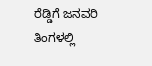ರೆಡ್ಡಿಗೆ ಜನವರಿ ತಿಂಗಳಲ್ಲಿ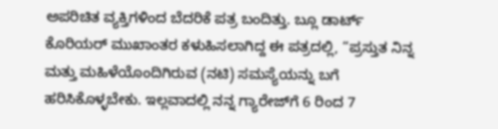ಅಪರಿಚಿತ ವ್ಯಕ್ತಿಗಳಿಂದ ಬೆದರಿಕೆ ಪತ್ರ ಬಂದಿತ್ತು. ಬ್ಲೂ ಡಾರ್ಟ್ ಕೊರಿಯರ್ ಮುಖಾಂತರ ಕಳುಹಿಸಲಾಗಿದ್ದ ಈ ಪತ್ರದಲ್ಲಿ, “ಪ್ರಸ್ತುತ ನಿನ್ನ ಮತ್ತು ಮಹಿಳೆಯೊಂದಿಗಿರುವ (ನಟಿ) ಸಮಸ್ಯೆಯನ್ನು ಬಗೆ ಹರಿಸಿಕೊಳ್ಳಬೇಕು. ಇಲ್ಲವಾದಲ್ಲಿ ನನ್ನ ಗ್ಯಾರೇಜ್‌ಗೆ 6 ರಿಂದ 7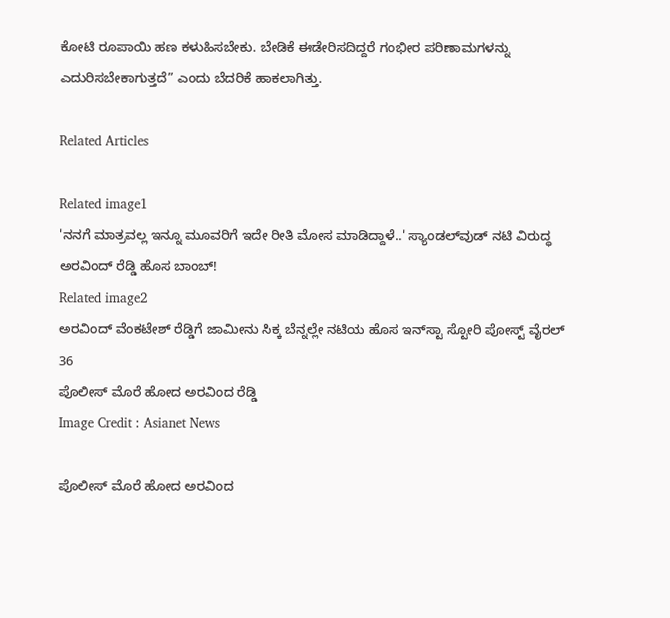ಕೋಟಿ ರೂಪಾಯಿ ಹಣ ಕಳುಹಿಸಬೇಕು. ಬೇಡಿಕೆ ಈಡೇರಿಸದಿದ್ದರೆ ಗಂಭೀರ ಪರಿಣಾಮಗಳನ್ನು ಎದುರಿಸಬೇಕಾಗುತ್ತದೆ” ಎಂದು ಬೆದರಿಕೆ ಹಾಕಲಾಗಿತ್ತು.

Related Articles

Related image1
'ನನಗೆ ಮಾತ್ರವಲ್ಲ ಇನ್ನೂ ಮೂವರಿಗೆ ಇದೇ ರೀತಿ ಮೋಸ ಮಾಡಿದ್ದಾಳೆ..' ಸ್ಯಾಂಡಲ್‌ವುಡ್‌ ನಟಿ ವಿರುದ್ಧ ಅರವಿಂದ್‌ ರೆಡ್ಡಿ ಹೊಸ ಬಾಂಬ್‌!
Related image2
ಅರವಿಂದ್ ವೆಂಕಟೇಶ್ ರೆಡ್ಡಿಗೆ ಜಾಮೀನು ಸಿಕ್ಕ ಬೆನ್ನಲ್ಲೇ ನಟಿಯ ಹೊಸ ಇನ್‌ಸ್ಟಾ ಸ್ಟೋರಿ ಪೋಸ್ಟ್‌ ವೈರಲ್‌
36
ಪೊಲೀಸ್ ಮೊರೆ ಹೋದ ಅರವಿಂದ ರೆಡ್ಡಿ
Image Credit : Asianet News

ಪೊಲೀಸ್ ಮೊರೆ ಹೋದ ಅರವಿಂದ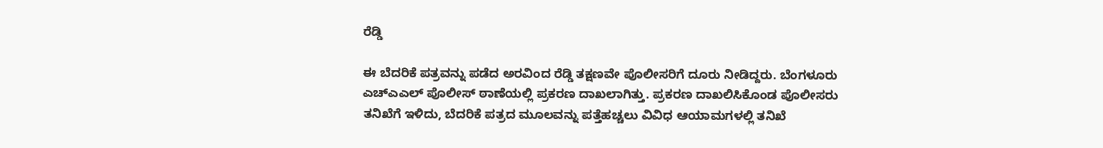ರೆಡ್ಡಿ

ಈ ಬೆದರಿಕೆ ಪತ್ರವನ್ನು ಪಡೆದ ಅರವಿಂದ ರೆಡ್ಡಿ ತಕ್ಷಣವೇ ಪೊಲೀಸರಿಗೆ ದೂರು ನೀಡಿದ್ದರು. ಬೆಂಗಳೂರು ಎಚ್‌ಎಎಲ್ ಪೊಲೀಸ್ ಠಾಣೆಯಲ್ಲಿ ಪ್ರಕರಣ ದಾಖಲಾಗಿತ್ತು. ಪ್ರಕರಣ ದಾಖಲಿಸಿಕೊಂಡ ಪೊಲೀಸರು ತನಿಖೆಗೆ ಇಳಿದು, ಬೆದರಿಕೆ ಪತ್ರದ ಮೂಲವನ್ನು ಪತ್ತೆಹಚ್ಚಲು ವಿವಿಧ ಆಯಾಮಗಳಲ್ಲಿ ತನಿಖೆ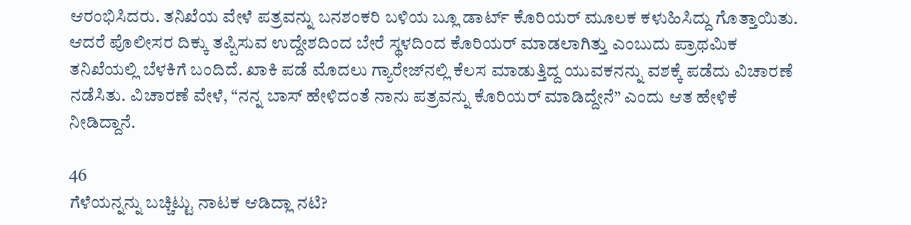ಆರಂಭಿಸಿದರು. ತನಿಖೆಯ ವೇಳೆ ಪತ್ರವನ್ನು ಬನಶಂಕರಿ ಬಳಿಯ ಬ್ಲೂ ಡಾರ್ಟ್ ಕೊರಿಯರ್ ಮೂಲಕ ಕಳುಹಿಸಿದ್ದು ಗೊತ್ತಾಯಿತು. ಆದರೆ ಪೊಲೀಸರ ದಿಕ್ಕು ತಪ್ಪಿಸುವ ಉದ್ದೇಶದಿಂದ ಬೇರೆ ಸ್ಥಳದಿಂದ ಕೊರಿಯರ್ ಮಾಡಲಾಗಿತ್ತು ಎಂಬುದು ಪ್ರಾಥಮಿಕ ತನಿಖೆಯಲ್ಲಿ ಬೆಳಕಿಗೆ ಬಂದಿದೆ. ಖಾಕಿ ಪಡೆ ಮೊದಲು ಗ್ಯಾರೇಜ್‌ನಲ್ಲಿ ಕೆಲಸ ಮಾಡುತ್ತಿದ್ದ ಯುವಕನನ್ನು ವಶಕ್ಕೆ ಪಡೆದು ವಿಚಾರಣೆ ನಡೆಸಿತು. ವಿಚಾರಣೆ ವೇಳೆ, “ನನ್ನ ಬಾಸ್ ಹೇಳಿದಂತೆ ನಾನು ಪತ್ರವನ್ನು ಕೊರಿಯರ್ ಮಾಡಿದ್ದೇನೆ” ಎಂದು ಆತ ಹೇಳಿಕೆ ನೀಡಿದ್ದಾನೆ.

46
ಗೆಳೆಯನ್ನನ್ನು ಬಚ್ಚಿಟ್ಟು ನಾಟಕ ಆಡಿದ್ಲಾ ನಟಿ?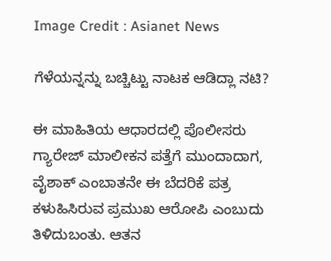Image Credit : Asianet News

ಗೆಳೆಯನ್ನನ್ನು ಬಚ್ಚಿಟ್ಟು ನಾಟಕ ಆಡಿದ್ಲಾ ನಟಿ?

ಈ ಮಾಹಿತಿಯ ಆಧಾರದಲ್ಲಿ ಪೊಲೀಸರು ಗ್ಯಾರೇಜ್ ಮಾಲೀಕನ ಪತ್ತೆಗೆ ಮುಂದಾದಾಗ, ವೈಶಾಕ್ ಎಂಬಾತನೇ ಈ ಬೆದರಿಕೆ ಪತ್ರ ಕಳುಹಿಸಿರುವ ಪ್ರಮುಖ ಆರೋಪಿ ಎಂಬುದು ತಿಳಿದುಬಂತು. ಆತನ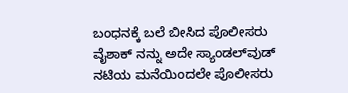ಬಂಧನಕ್ಕೆ ಬಲೆ ಬೀಸಿದ ಪೊಲೀಸರು ವೈಶಾಕ್ ನನ್ನು ಅದೇ ಸ್ಯಾಂಡಲ್‌ವುಡ್‌ ನಟಿಯ ಮನೆಯಿಂದಲೇ ಪೊಲೀಸರು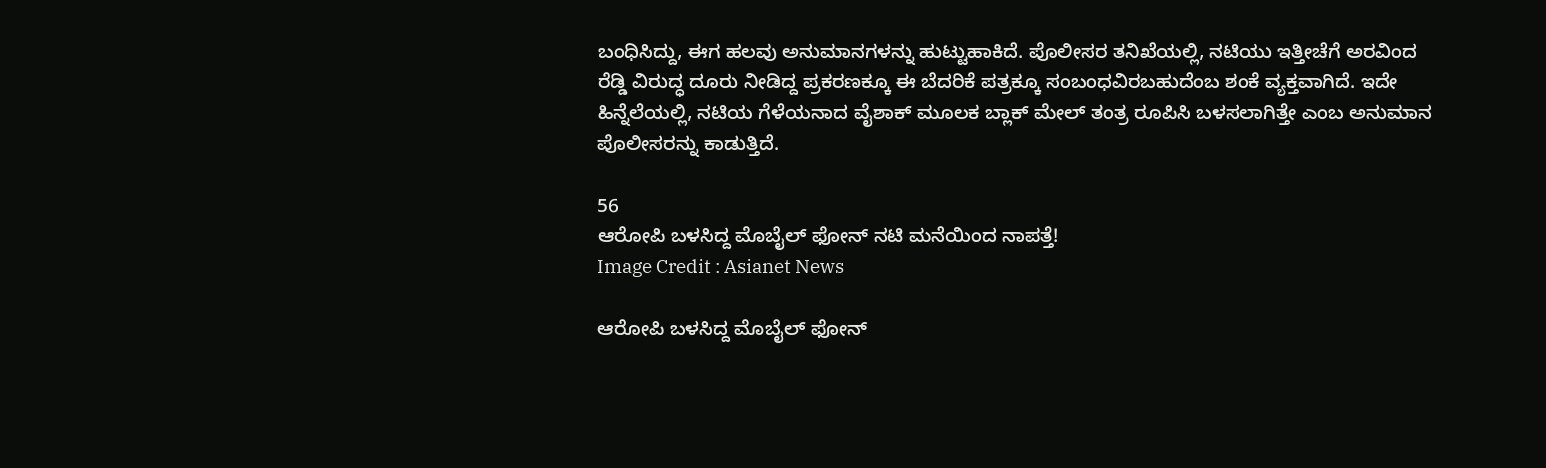ಬಂಧಿಸಿದ್ದು, ಈಗ ಹಲವು ಅನುಮಾನಗಳನ್ನು ಹುಟ್ಟುಹಾಕಿದೆ. ಪೊಲೀಸರ ತನಿಖೆಯಲ್ಲಿ, ನಟಿಯು ಇತ್ತೀಚೆಗೆ ಅರವಿಂದ ರೆಡ್ಡಿ ವಿರುದ್ಧ ದೂರು ನೀಡಿದ್ದ ಪ್ರಕರಣಕ್ಕೂ ಈ ಬೆದರಿಕೆ ಪತ್ರಕ್ಕೂ ಸಂಬಂಧವಿರಬಹುದೆಂಬ ಶಂಕೆ ವ್ಯಕ್ತವಾಗಿದೆ. ಇದೇ ಹಿನ್ನೆಲೆಯಲ್ಲಿ, ನಟಿಯ ಗೆಳೆಯನಾದ ವೈಶಾಕ್ ಮೂಲಕ ಬ್ಲಾಕ್ ಮೇಲ್ ತಂತ್ರ ರೂಪಿಸಿ ಬಳಸಲಾಗಿತ್ತೇ ಎಂಬ ಅನುಮಾನ ಪೊಲೀಸರನ್ನು ಕಾಡುತ್ತಿದೆ.

56
ಆರೋಪಿ ಬಳಸಿದ್ದ ಮೊಬೈಲ್ ಫೋನ್ ನಟಿ ಮನೆಯಿಂದ ನಾಪತ್ತೆ!
Image Credit : Asianet News

ಆರೋಪಿ ಬಳಸಿದ್ದ ಮೊಬೈಲ್ ಫೋನ್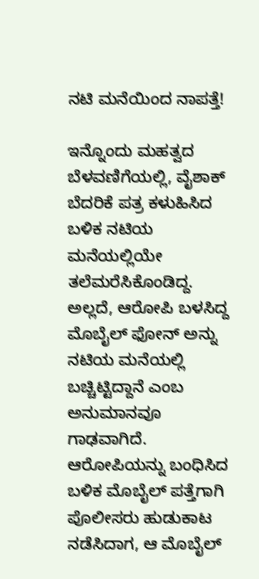ನಟಿ ಮನೆಯಿಂದ ನಾಪತ್ತೆ!

ಇನ್ನೊಂದು ಮಹತ್ವದ ಬೆಳವಣಿಗೆಯಲ್ಲಿ, ವೈಶಾಕ್ ಬೆದರಿಕೆ ಪತ್ರ ಕಳುಹಿಸಿದ ಬಳಿಕ ನಟಿಯ ಮನೆಯಲ್ಲಿಯೇ ತಲೆಮರೆಸಿಕೊಂಡಿದ್ದ. ಅಲ್ಲದೆ, ಆರೋಪಿ ಬಳಸಿದ್ದ ಮೊಬೈಲ್ ಫೋನ್ ಅನ್ನು ನಟಿಯ ಮನೆಯಲ್ಲಿ ಬಚ್ಚಿಟ್ಟಿದ್ದಾನೆ ಎಂಬ ಅನುಮಾನವೂ ಗಾಢವಾಗಿದೆ. ಆರೋಪಿಯನ್ನು ಬಂಧಿಸಿದ ಬಳಿಕ ಮೊಬೈಲ್ ಪತ್ತೆಗಾಗಿ ಪೊಲೀಸರು ಹುಡುಕಾಟ ನಡೆಸಿದಾಗ, ಆ ಮೊಬೈಲ್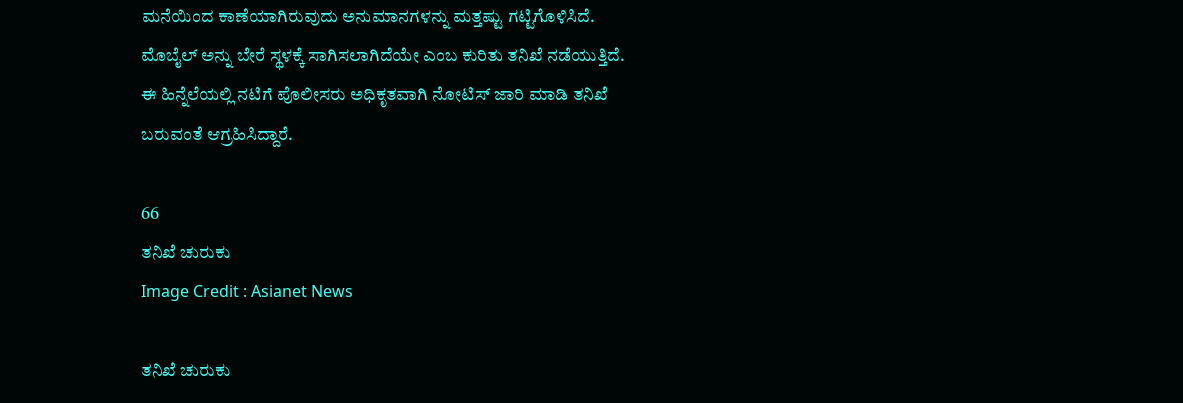ಮನೆಯಿಂದ ಕಾಣೆಯಾಗಿರುವುದು ಅನುಮಾನಗಳನ್ನು ಮತ್ತಷ್ಟು ಗಟ್ಟಿಗೊಳಿಸಿದೆ. ಮೊಬೈಲ್ ಅನ್ನು ಬೇರೆ ಸ್ಥಳಕ್ಕೆ ಸಾಗಿಸಲಾಗಿದೆಯೇ ಎಂಬ ಕುರಿತು ತನಿಖೆ ನಡೆಯುತ್ತಿದೆ. ಈ ಹಿನ್ನೆಲೆಯಲ್ಲಿ ನಟಿಗೆ ಪೊಲೀಸರು ಅಧಿಕೃತವಾಗಿ ನೋಟಿಸ್ ಜಾರಿ ಮಾಡಿ ತನಿಖೆ ಬರುವಂತೆ ಆಗ್ರಹಿಸಿದ್ದಾರೆ.

66
ತನಿಖೆ ಚುರುಕು
Image Credit : Asianet News

ತನಿಖೆ ಚುರುಕು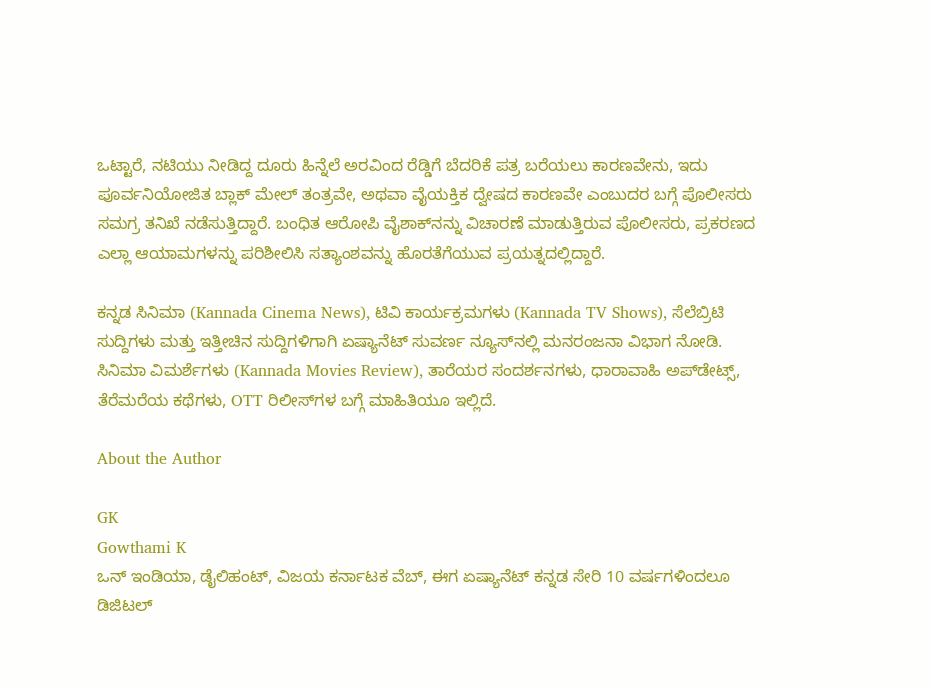ಒಟ್ಟಾರೆ, ನಟಿಯು ನೀಡಿದ್ದ ದೂರು ಹಿನ್ನೆಲೆ ಅರವಿಂದ ರೆಡ್ಡಿಗೆ ಬೆದರಿಕೆ ಪತ್ರ ಬರೆಯಲು ಕಾರಣವೇನು, ಇದು ಪೂರ್ವನಿಯೋಜಿತ ಬ್ಲಾಕ್ ಮೇಲ್ ತಂತ್ರವೇ, ಅಥವಾ ವೈಯಕ್ತಿಕ ದ್ವೇಷದ ಕಾರಣವೇ ಎಂಬುದರ ಬಗ್ಗೆ ಪೊಲೀಸರು ಸಮಗ್ರ ತನಿಖೆ ನಡೆಸುತ್ತಿದ್ದಾರೆ. ಬಂಧಿತ ಆರೋಪಿ ವೈಶಾಕ್‌ನನ್ನು ವಿಚಾರಣೆ ಮಾಡುತ್ತಿರುವ ಪೊಲೀಸರು, ಪ್ರಕರಣದ ಎಲ್ಲಾ ಆಯಾಮಗಳನ್ನು ಪರಿಶೀಲಿಸಿ ಸತ್ಯಾಂಶವನ್ನು ಹೊರತೆಗೆಯುವ ಪ್ರಯತ್ನದಲ್ಲಿದ್ದಾರೆ.

ಕನ್ನಡ ಸಿನಿಮಾ (Kannada Cinema News), ಟಿವಿ ಕಾರ್ಯಕ್ರಮಗಳು (Kannada TV Shows), ಸೆಲೆಬ್ರಿಟಿ ಸುದ್ದಿಗಳು ಮತ್ತು ಇತ್ತೀಚಿನ ಸುದ್ದಿಗಳಿಗಾಗಿ ಏಷ್ಯಾನೆಟ್ ಸುವರ್ಣ ನ್ಯೂಸ್‌ನಲ್ಲಿ ಮನರಂಜನಾ ವಿಭಾಗ ನೋಡಿ. ಸಿನಿಮಾ ವಿಮರ್ಶೆಗಳು (Kannada Movies Review), ತಾರೆಯರ ಸಂದರ್ಶನಗಳು, ಧಾರಾವಾಹಿ ಅಪ್‌ಡೇಟ್ಸ್‌, ತೆರೆಮರೆಯ ಕಥೆಗಳು, OTT ರಿಲೀಸ್‌ಗಳ ಬಗ್ಗೆ ಮಾಹಿತಿಯೂ ಇಲ್ಲಿದೆ.

About the Author

GK
Gowthami K
ಒನ್ ಇಂಡಿಯಾ, ಡೈಲಿಹಂಟ್‌, ವಿಜಯ ಕರ್ನಾಟಕ ವೆಬ್‌, ಈಗ ಏಷ್ಯಾನೆಟ್ ಕನ್ನಡ ಸೇರಿ 10 ವರ್ಷಗಳಿಂದಲೂ ಡಿಜಿಟಲ್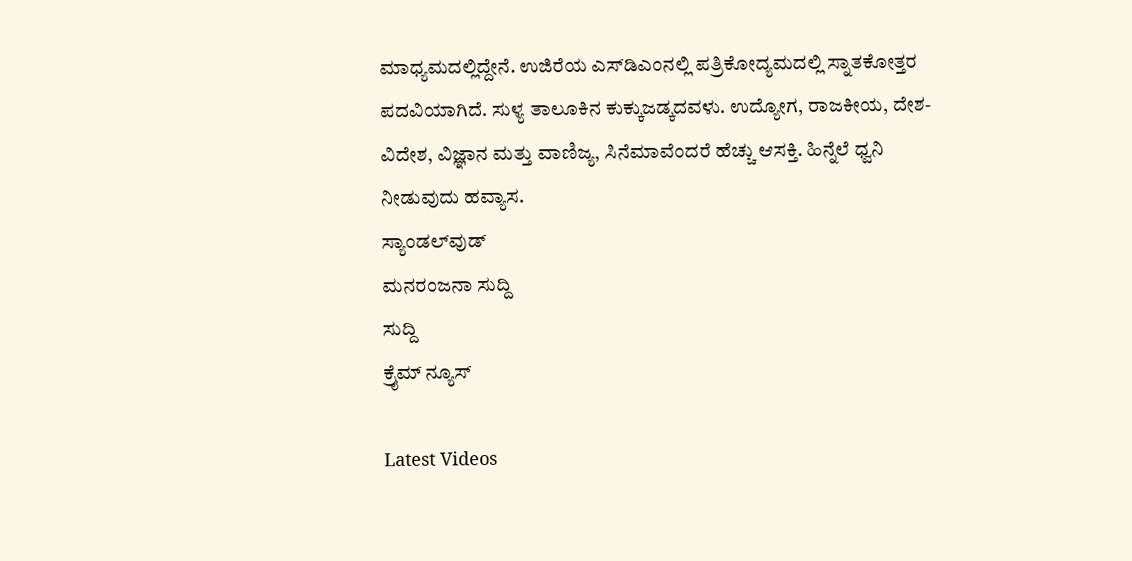ಮಾಧ್ಯಮದಲ್ಲಿದ್ದೇನೆ. ಉಜಿರೆಯ ಎಸ್‌ಡಿಎಂನಲ್ಲಿ ಪತ್ರಿಕೋದ್ಯಮದಲ್ಲಿ ಸ್ನಾತಕೋತ್ತರ ಪದವಿಯಾಗಿದೆ. ಸುಳ್ಯ ತಾಲೂಕಿನ ಕುಕ್ಕುಜಡ್ಕದವಳು. ಉದ್ಯೋಗ, ರಾಜಕೀಯ, ದೇಶ-ವಿದೇಶ, ವಿಜ್ಞಾನ ಮತ್ತು ವಾಣಿಜ್ಯ, ಸಿನೆಮಾವೆಂದರೆ ಹೆಚ್ಚು ಆಸಕ್ತಿ. ಹಿನ್ನೆಲೆ ಧ್ವನಿ ನೀಡುವುದು ಹವ್ಯಾಸ.
ಸ್ಯಾಂಡಲ್‌ವುಡ್
ಮನರಂಜನಾ ಸುದ್ದಿ
ಸುದ್ದಿ
ಕ್ರೈಮ್ ನ್ಯೂಸ್

Latest Videos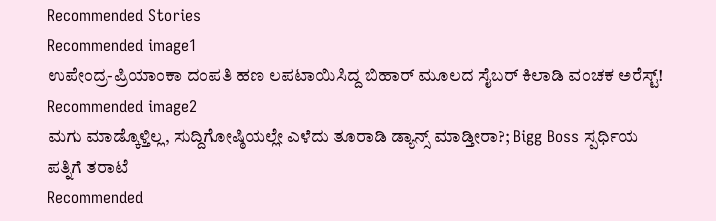Recommended Stories
Recommended image1
ಉಪೇಂದ್ರ-ಪ್ರಿಯಾಂಕಾ ದಂಪತಿ ಹಣ ಲಪಟಾಯಿಸಿದ್ದ ಬಿಹಾರ್ ಮೂಲದ ಸೈಬರ್ ಕಿಲಾಡಿ ವಂಚಕ ಅರೆಸ್ಟ್!
Recommended image2
ಮಗು ಮಾಡ್ಕೊಳ್ತಿಲ್ಲ, ಸುದ್ದಿಗೋಷ್ಠಿಯಲ್ಲೇ ಎಳೆದು ತೂರಾಡಿ ಡ್ಯಾನ್ಸ್ ಮಾಡ್ತೀರಾ?; Bigg Boss ಸ್ಪರ್ಧಿಯ ಪತ್ನಿಗೆ ತರಾಟೆ
Recommended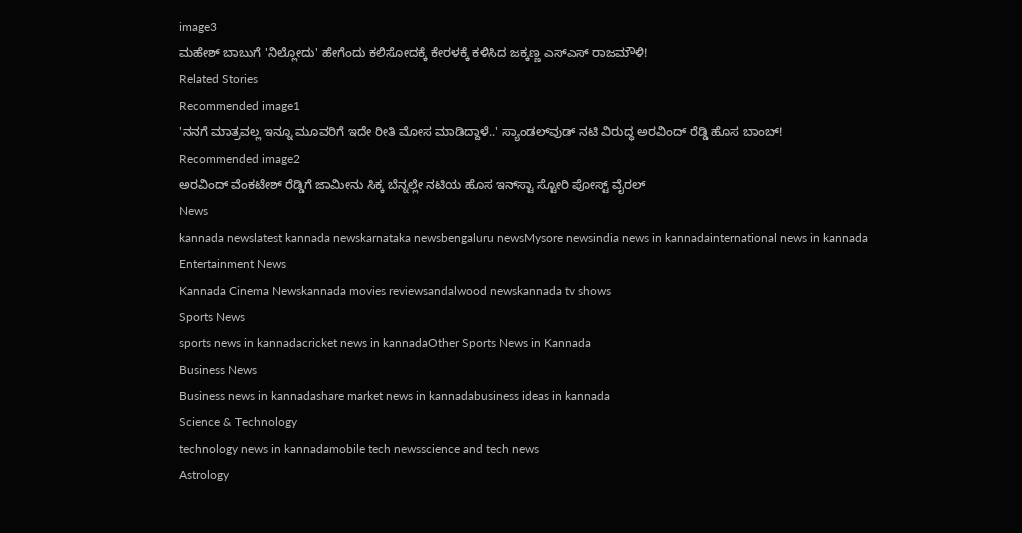image3
ಮಹೇಶ್ ಬಾಬುಗೆ 'ನಿಲ್ಲೋದು' ಹೇಗೆಂದು ಕಲಿಸೋದಕ್ಕೆ ಕೇರಳಕ್ಕೆ ಕಳಿಸಿದ ಜಕ್ಕಣ್ಣ ಎಸ್‌ಎಸ್‌ ರಾಜಮೌಳಿ!
Related Stories
Recommended image1
'ನನಗೆ ಮಾತ್ರವಲ್ಲ ಇನ್ನೂ ಮೂವರಿಗೆ ಇದೇ ರೀತಿ ಮೋಸ ಮಾಡಿದ್ದಾಳೆ..' ಸ್ಯಾಂಡಲ್‌ವುಡ್‌ ನಟಿ ವಿರುದ್ಧ ಅರವಿಂದ್‌ ರೆಡ್ಡಿ ಹೊಸ ಬಾಂಬ್‌!
Recommended image2
ಅರವಿಂದ್ ವೆಂಕಟೇಶ್ ರೆಡ್ಡಿಗೆ ಜಾಮೀನು ಸಿಕ್ಕ ಬೆನ್ನಲ್ಲೇ ನಟಿಯ ಹೊಸ ಇನ್‌ಸ್ಟಾ ಸ್ಟೋರಿ ಪೋಸ್ಟ್‌ ವೈರಲ್‌
News
kannada newslatest kannada newskarnataka newsbengaluru newsMysore newsindia news in kannadainternational news in kannada
Entertainment News
Kannada Cinema Newskannada movies reviewsandalwood newskannada tv shows
Sports News
sports news in kannadacricket news in kannadaOther Sports News in Kannada
Business News
Business news in kannadashare market news in kannadabusiness ideas in kannada
Science & Technology
technology news in kannadamobile tech newsscience and tech news
Astrology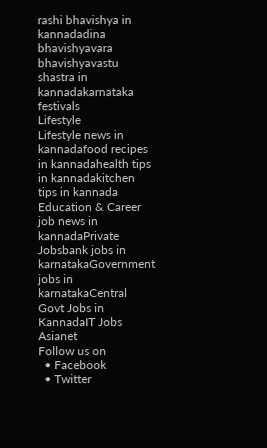rashi bhavishya in kannadadina bhavishyavara bhavishyavastu shastra in kannadakarnataka festivals
Lifestyle
Lifestyle news in kannadafood recipes in kannadahealth tips in kannadakitchen tips in kannada
Education & Career
job news in kannadaPrivate Jobsbank jobs in karnatakaGovernment jobs in karnatakaCentral Govt Jobs in KannadaIT Jobs
Asianet
Follow us on
  • Facebook
  • Twitter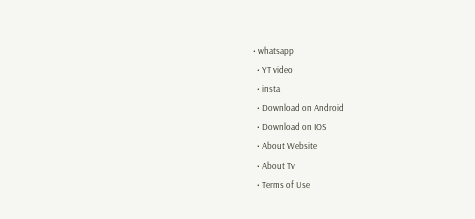• whatsapp
  • YT video
  • insta
  • Download on Android
  • Download on IOS
  • About Website
  • About Tv
  • Terms of Use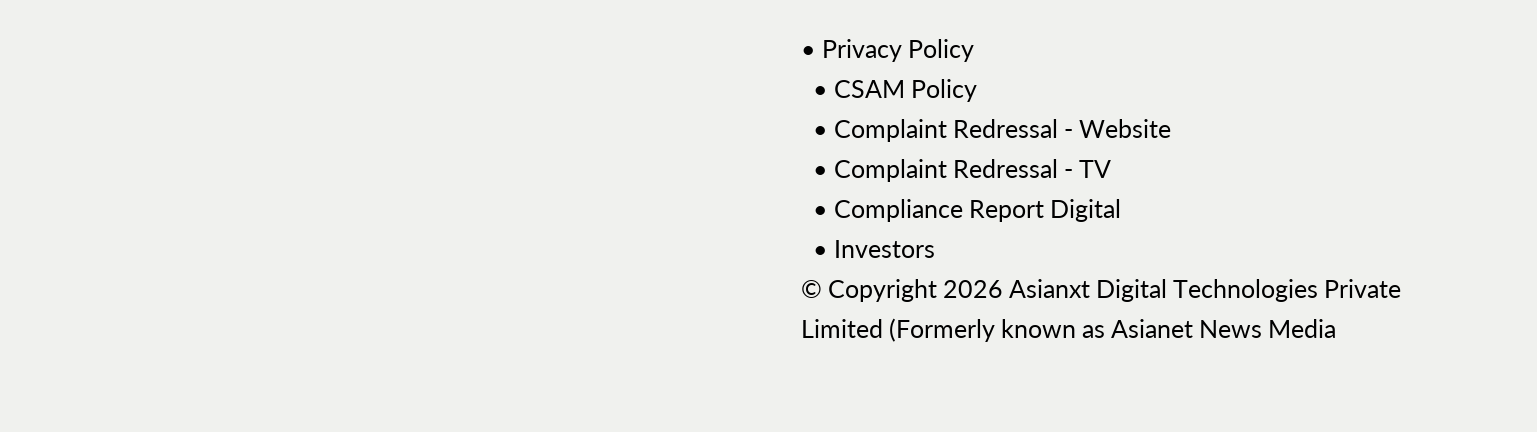• Privacy Policy
  • CSAM Policy
  • Complaint Redressal - Website
  • Complaint Redressal - TV
  • Compliance Report Digital
  • Investors
© Copyright 2026 Asianxt Digital Technologies Private Limited (Formerly known as Asianet News Media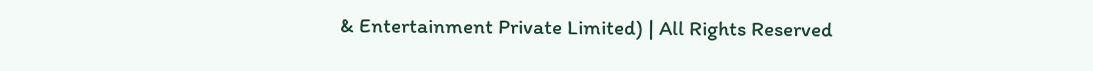& Entertainment Private Limited) | All Rights Reserved